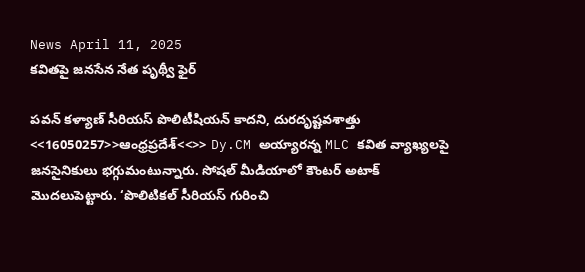News April 11, 2025
కవితపై జనసేన నేత పృథ్వీ ఫైర్

పవన్ కళ్యాణ్ సీరియస్ పొలిటీషియన్ కాదని, దురదృష్టవశాత్తు <<16050257>>ఆంధ్రప్రదేశ్<<>> Dy.CM అయ్యారన్న MLC కవిత వ్యాఖ్యలపై జనసైనికులు భగ్గుమంటున్నారు. సోషల్ మీడియాలో కౌంటర్ అటాక్ మెుదలుపెట్టారు. ‘పొలిటికల్ సీరియస్ గురించి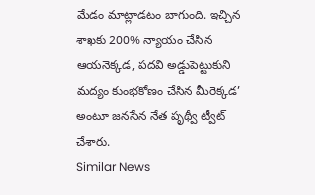మేడం మాట్లాడటం బాగుంది. ఇచ్చిన శాఖకు 200% న్యాయం చేసిన ఆయనెక్కడ, పదవి అడ్డుపెట్టుకుని మద్యం కుంభకోణం చేసిన మీరెక్కడ’ అంటూ జనసేన నేత పృథ్వీ ట్వీట్ చేశారు.
Similar News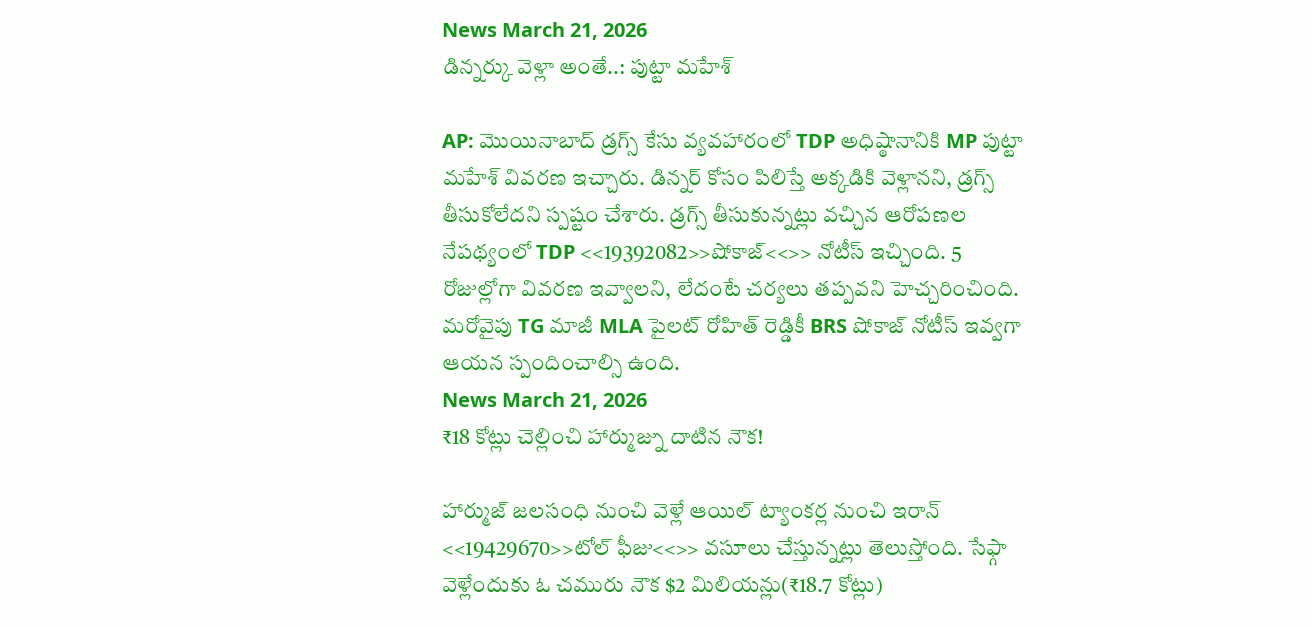News March 21, 2026
డిన్నర్కు వెళ్లా అంతే..: పుట్టా మహేశ్

AP: మొయినాబాద్ డ్రగ్స్ కేసు వ్యవహారంలో TDP అధిష్ఠానానికి MP పుట్టా మహేశ్ వివరణ ఇచ్చారు. డిన్నర్ కోసం పిలిస్తే అక్కడికి వెళ్లానని, డ్రగ్స్ తీసుకోలేదని స్పష్టం చేశారు. డ్రగ్స్ తీసుకున్నట్లు వచ్చిన ఆరోపణల నేపథ్యంలో TDP <<19392082>>షోకాజ్<<>> నోటీస్ ఇచ్చింది. 5 రోజుల్లోగా వివరణ ఇవ్వాలని, లేదంటే చర్యలు తప్పవని హెచ్చరించింది. మరోవైపు TG మాజీ MLA పైలట్ రోహిత్ రెడ్డికీ BRS షోకాజ్ నోటీస్ ఇవ్వగా ఆయన స్పందించాల్సి ఉంది.
News March 21, 2026
₹18 కోట్లు చెల్లించి హార్ముజ్ను దాటిన నౌక!

హార్ముజ్ జలసంధి నుంచి వెళ్లే ఆయిల్ ట్యాంకర్ల నుంచి ఇరాన్ <<19429670>>టోల్ ఫీజు<<>> వసూలు చేస్తున్నట్లు తెలుస్తోంది. సేఫ్గా వెళ్లేందుకు ఓ చమురు నౌక $2 మిలియన్లు(₹18.7 కోట్లు)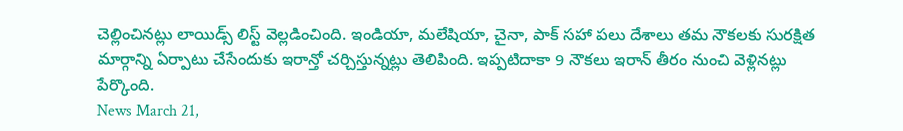చెల్లించినట్లు లాయిడ్స్ లిస్ట్ వెల్లడించింది. ఇండియా, మలేషియా, చైనా, పాక్ సహా పలు దేశాలు తమ నౌకలకు సురక్షిత మార్గాన్ని ఏర్పాటు చేసేందుకు ఇరాన్తో చర్చిస్తున్నట్లు తెలిపింది. ఇప్పటిదాకా 9 నౌకలు ఇరాన్ తీరం నుంచి వెళ్లినట్లు పేర్కొంది.
News March 21,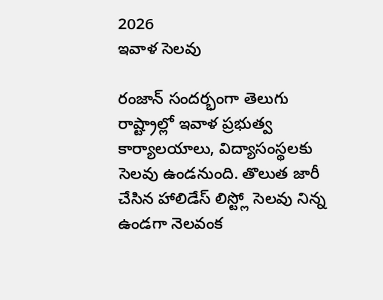2026
ఇవాళ సెలవు

రంజాన్ సందర్భంగా తెలుగు రాష్ట్రాల్లో ఇవాళ ప్రభుత్వ కార్యాలయాలు, విద్యాసంస్థలకు సెలవు ఉండనుంది. తొలుత జారీ చేసిన హాలిడేస్ లిస్ట్లో సెలవు నిన్న ఉండగా నెలవంక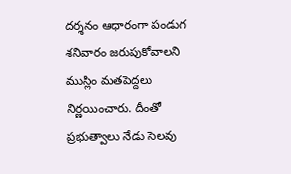దర్శనం ఆధారంగా పండుగ శనివారం జరుపుకోవాలని ముస్లిం మతపెద్దలు నిర్ణయించారు. దీంతో ప్రభుత్వాలు నేడు సెలవు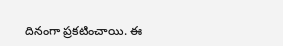దినంగా ప్రకటించాయి. ఈ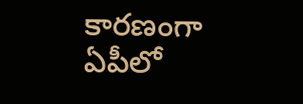కారణంగా ఏపీలో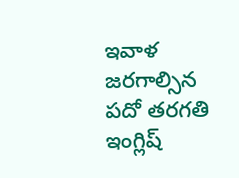ఇవాళ జరగాల్సిన పదో తరగతి ఇంగ్లిష్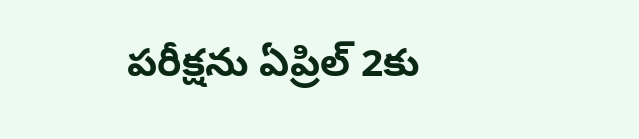పరీక్షను ఏప్రిల్ 2కు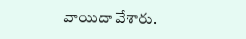వాయిదా వేశారు.